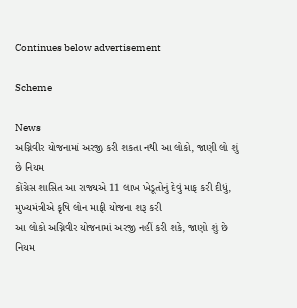Continues below advertisement

Scheme

News
અગ્નિવીર યોજનામાં અરજી કરી શકતા નથી આ લોકો, જાણી લો શું છે નિયમ
કોંગ્રેસ શાસિત આ રાજ્યએ 11 લાખ ખેડૂતોનું દેવું માફ કરી દીધું, મુખ્યમંત્રીએ કૃષિ લોન માફી યોજના શરૂ કરી
આ લોકો અગ્નિવીર યોજનામાં અરજી નહીં કરી શકે, જાણો શું છે નિયમ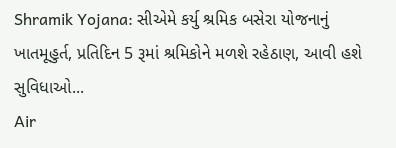Shramik Yojana: સીએમે કર્યુ શ્રમિક બસેરા યોજનાનું ખાતમૂહુર્ત, પ્રતિદિન 5 રૂમાં શ્રમિકોને મળશે રહેઠાણ, આવી હશે સુવિધાઓ...
Air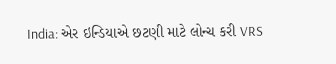India: એર ઇન્ડિયાએ છટણી માટે લોન્ચ કરી VRS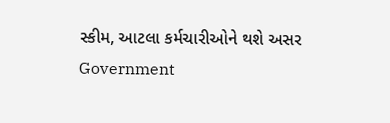સ્કીમ, આટલા કર્મચારીઓને થશે અસર
Government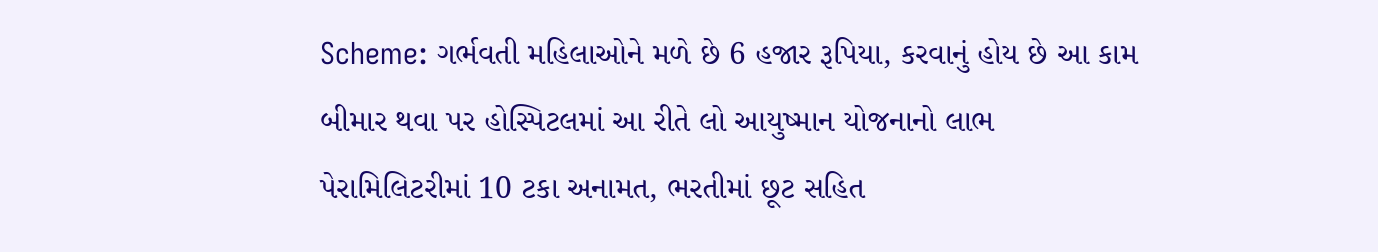Scheme: ગર્ભવતી મહિલાઓને મળે છે 6 હજાર રૂપિયા, કરવાનું હોય છે આ કામ
બીમાર થવા પર હોસ્પિટલમાં આ રીતે લો આયુષ્માન યોજનાનો લાભ
પેરામિલિટરીમાં 10 ટકા અનામત, ભરતીમાં છૂટ સહિત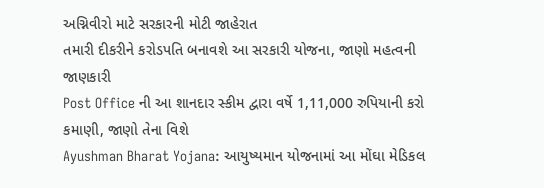અગ્નિવીરો માટે સરકારની મોટી જાહેરાત
તમારી દીકરીને કરોડપતિ બનાવશે આ સરકારી યોજના, જાણો મહત્વની જાણકારી
Post Office ની આ શાનદાર સ્કીમ દ્વારા વર્ષે 1,11,000 રુપિયાની કરો કમાણી, જાણો તેના વિશે
Ayushman Bharat Yojana: આયુષ્યમાન યોજનામાં આ મોંઘા મેડિકલ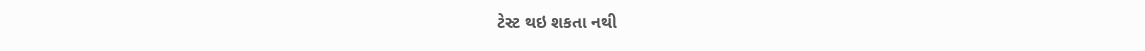ટેસ્ટ થઇ શકતા નથી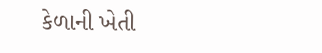કેળાની ખેતી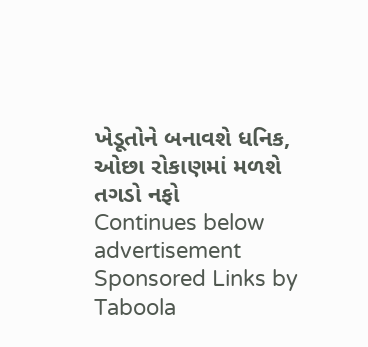ખેડૂતોને બનાવશે ધનિક, ઓછા રોકાણમાં મળશે તગડો નફો
Continues below advertisement
Sponsored Links by Taboola